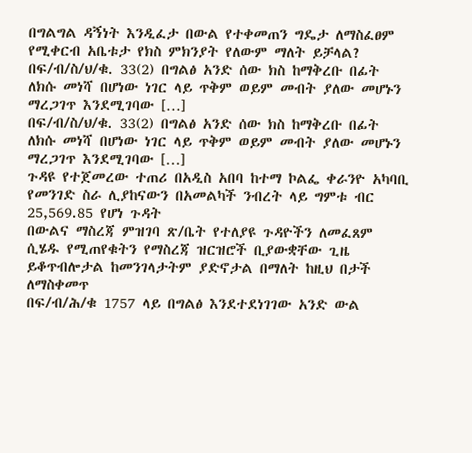በግልግል ዳኝነት እንዲፈታ በውል የተቀመጠን ግዴታ ለማስፈፀም የሚቀርብ አቤቱታ የክስ ምክንያት የለውም ማለት ይቻላል?
በፍ/ብ/ስ/ህ/ቁ. 33(2) በግልፅ አንድ ሰው ክስ ከማቅረቡ በፊት ለክሱ መነሻ በሆነው ነገር ላይ ጥቅም ወይም መብት ያለው መሆኑን ማረጋገጥ እንደሚገባው […]
በፍ/ብ/ስ/ህ/ቁ. 33(2) በግልፅ አንድ ሰው ክስ ከማቅረቡ በፊት ለክሱ መነሻ በሆነው ነገር ላይ ጥቅም ወይም መብት ያለው መሆኑን ማረጋገጥ እንደሚገባው […]
ጉዳዩ የተጀመረው ተጠሪ በአዲስ አበባ ከተማ ኮልፌ ቀራንዮ አካባቢ የመንገድ ስራ ሊያከናውን በአመልካች ንብረት ላይ ግምቱ ብር 25,569.85 የሆነ ጉዳት
በውልና ማስረጃ ምዝገባ ጽ/ቤት የተለያዩ ጉዳዮችን ለመፈጸም ሲሄዱ የሚጠየቁትን የማስረጃ ዝርዝሮች ቢያውቋቸው ጊዜ ይቆጥብሎታል ከመንገላታትም ያድኖታል በማለት ከዚህ በታች ለማስቀመጥ
በፍ/ብ/ሕ/ቁ 1757 ላይ በግልፅ እንደተደነገገው አንድ ውል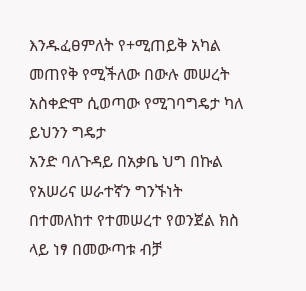እንዱፈፀምለት የ+ሚጠይቅ አካል መጠየቅ የሚችለው በውሉ መሠረት አስቀድሞ ሲወጣው የሚገባግዴታ ካለ ይህንን ግዴታ
አንድ ባለጉዳይ በአቃቤ ህግ በኩል የአሠሪና ሠራተኛን ግንኙነት በተመለከተ የተመሠረተ የወንጀል ክስ ላይ ነፃ በመውጣቱ ብቻ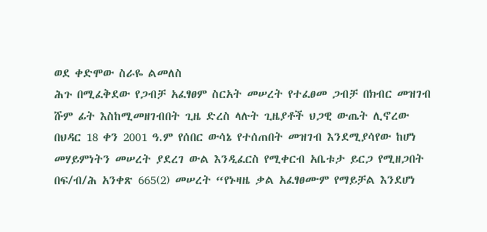ወደ ቀድሞው ስራዬ ልመለስ
ሕጉ በሚፈቅደው የጋብቻ አፈፃፀም ስርአት መሠረት የተፈፀመ ጋብቻ በክብር መዝገብ ሹም ፊት እስከሚመዘገብበት ጊዜ ድረስ ላሉት ጊዜያቶች ህጋዊ ውጤት ሊኖረው
በህዳር 18 ቀን 2001 ዓ.ም የሰበር ውሳኔ የተሰጠበት መዝገብ እንደሚያሳየው ከሆነ መሃይምነትን መሠረት ያደረገ ውል እንዲፈርስ የሚቀርብ አቤቱታ ይርጋ የሚዘጋበት
በፍ/ብ/ሕ አንቀጽ 665(2) መሠረት “የኑዛዜ ቃል አፈፃፀሙም የማይቻል እንደሆነ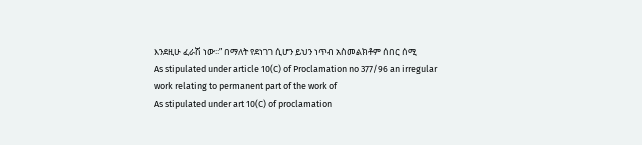እንደዚሁ ፈራሽ ነው፡፡” በማለት የደነገገ ሲሆን ይህን ነጥብ አስመልክቶም ሰበር ሰሚ
As stipulated under article 10(C) of Proclamation no 377/96 an irregular work relating to permanent part of the work of
As stipulated under art 10(C) of proclamation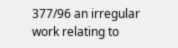377/96 an irregular work relating to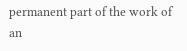permanent part of the work of an